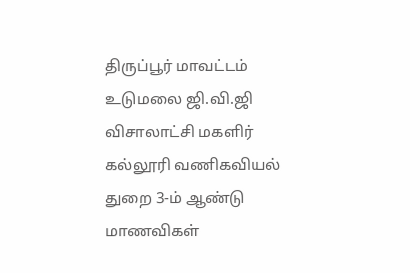திருப்பூர் மாவட்டம் உடுமலை ஜி.வி.ஜி விசாலாட்சி மகளிர் கல்லூரி வணிகவியல் துறை 3-ம் ஆண்டு மாணவிகள்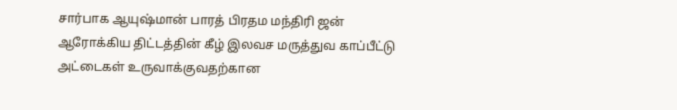சார்பாக ஆயுஷ்மான் பாரத் பிரதம மந்திரி ஜன் ஆரோக்கிய திட்டத்தின் கீழ் இலவச மருத்துவ காப்பீட்டு அட்டைகள் உருவாக்குவதற்கான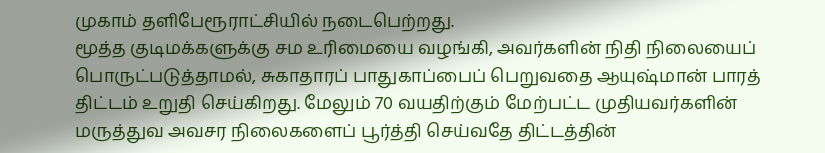முகாம் தளிபேரூராட்சியில் நடைபெற்றது.
மூத்த குடிமக்களுக்கு சம உரிமையை வழங்கி, அவர்களின் நிதி நிலையைப் பொருட்படுத்தாமல், சுகாதாரப் பாதுகாப்பைப் பெறுவதை ஆயுஷ்மான் பாரத் திட்டம் உறுதி செய்கிறது. மேலும் 70 வயதிற்கும் மேற்பட்ட முதியவர்களின் மருத்துவ அவசர நிலைகளைப் பூர்த்தி செய்வதே திட்டத்தின்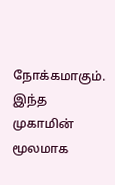நோக்கமாகும். இந்த முகாமின் மூலமாக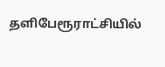தளிபேரூராட்சியில்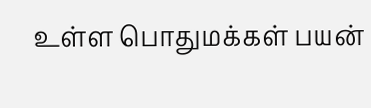உள்ள பொதுமக்கள் பயன்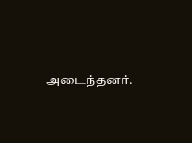அடைந்தனர்.